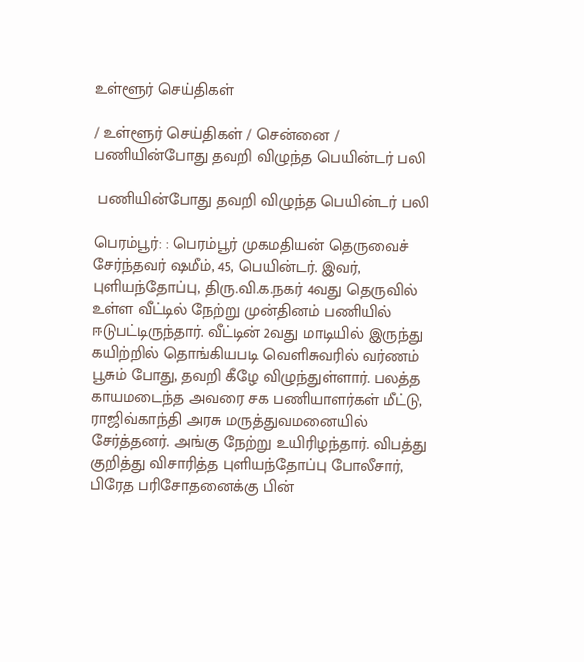உள்ளூர் செய்திகள்

/ உள்ளூர் செய்திகள் / சென்னை /  பணியின்போது தவறி விழுந்த பெயின்டர் பலி

 பணியின்போது தவறி விழுந்த பெயின்டர் பலி

பெரம்பூர்: : பெரம்பூர் முகமதியன் தெருவைச் சேர்ந்தவர் ஷமீம், 45, பெயின்டர். இவர், புளியந்தோப்பு, திரு.வி.க.நகர் 4வது தெருவில் உள்ள வீட்டில் நேற்று முன்தினம் பணியில் ஈடுபட்டிருந்தார். வீட்டின் 2வது மாடியில் இருந்து கயிற்றில் தொங்கியபடி வெளிசுவரில் வர்ணம் பூசும் போது, தவறி கீழே விழுந்துள்ளார். பலத்த காயமடைந்த அவரை சக பணியாளர்கள் மீட்டு, ராஜிவ்காந்தி அரசு மருத்துவமனையில் சேர்த்தனர். அங்கு நேற்று உயிரிழந்தார். விபத்து குறித்து விசாரித்த புளியந்தோப்பு போலீசார், பிரேத பரிசோதனைக்கு பின்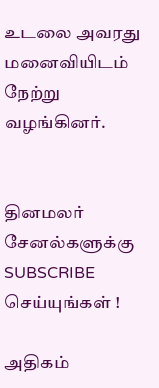உடலை அவரது மனைவியிடம் நேற்று வழங்கினர்.


தினமலர் சேனல்களுக்கு SUBSCRIBE செய்யுங்கள் !

அதிகம்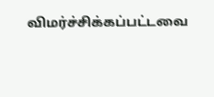விமர்ச்சிக்கப்பட்டவை